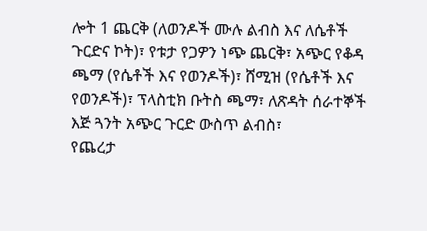ሎት 1 ጨርቅ (ለወንዶች ሙሉ ልብስ እና ለሴቶች ጉርድና ኮት)፣ የቱታ የጋዎን ነጭ ጨርቅ፣ አጭር የቆዳ ጫማ (የሴቶች እና የወንዶች)፣ ሸሚዝ (የሴቶች እና የወንዶች)፣ ፕላስቲክ ቡትስ ጫማ፣ ለጽዳት ሰራተኞች እጅ ጓንት አጭር ጉርድ ውስጥ ልብስ፣
የጨረታ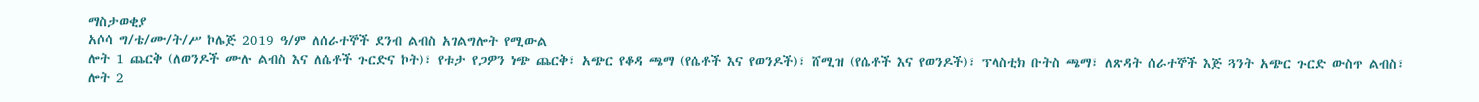ማስታወቂያ
አሶሳ ግ/ቴ/ሙ/ት/ሥ ኮሌጅ 2019 ዓ/ም ለሰራተኞች ደንብ ልብስ አገልግሎት የሚውል
ሎት 1 ጨርቅ (ለወንዶች ሙሉ ልብስ እና ለሴቶች ጉርድና ኮት)፣ የቱታ የጋዎን ነጭ ጨርቅ፣ አጭር የቆዳ ጫማ (የሴቶች እና የወንዶች)፣ ሸሚዝ (የሴቶች እና የወንዶች)፣ ፕላስቲክ ቡትስ ጫማ፣ ለጽዳት ሰራተኞች እጅ ጓንት አጭር ጉርድ ውስጥ ልብስ፣
ሎት 2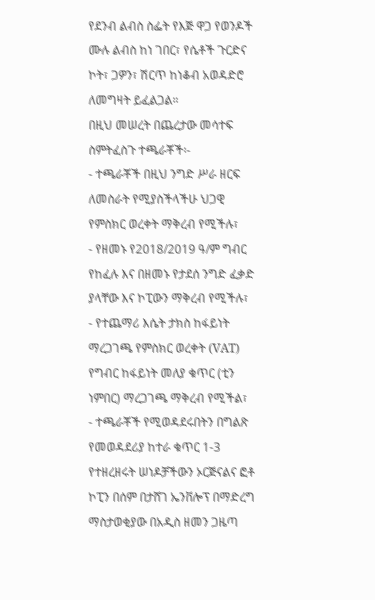የደንብ ልብስ ስፌት የእጅ ዋጋ የወንዶች ሙሉ ልብስ ከነ ገበር፣ የሴቶች ጉርድና ኮት፣ ጋዎን፣ ሽርጥ ከነቆብ አወዳድሮ ለመግዛት ይፈልጋል።
በዚህ መሠረት በጨረታው መሳተፍ ስምትፈስጉ ተጫራቾች፡-
- ተጫራቾች በዚህ ንግድ ሥራ ዘርፍ ለመስራት የሚያስችላችሁ ህጋዊ የምስክር ወረቀት ማቅረብ የሚችሉ፣
- የዘመኑ የ2018/2019 ዓ/ም ግብር የከፈሉ እና በዘመኑ የታደሰ ንግድ ፈቃድ ያላቸው እና ኮፒውን ማቅረብ የሚችሉ፣
- የተጨማሪ እሴት ታክስ ከፋይነት ማረጋገጫ የምስክር ወረቀት (VAT) የግብር ከፋይነት መለያ ቁጥር (ቲን ነምበር) ማረጋገጫ ማቅረብ የሚችል፣
- ተጫራቾች የሚወዳደሩበትን በግልጽ የመወዳደሪያ ከተራ ቁጥር 1-3 የተዘረዘሩት ሠነዶቻችውን ኦርጅናልና ፎቶ ኮፒን በሰም በታሸገ ኤንቨሎፕ በማድረግ ማስታወቂያው በአዲስ ዘመን ጋዜጣ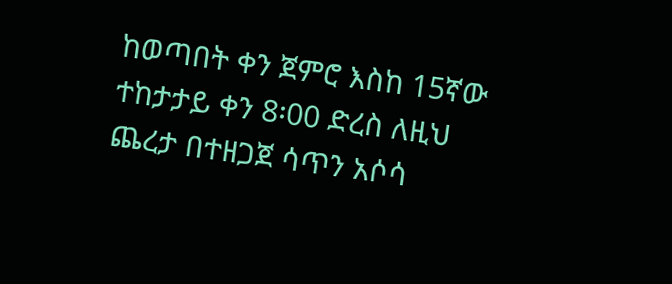ከወጣበት ቀን ጀምሮ እስከ 15ኛው ተከታታይ ቀን 8፡00 ድረስ ለዚህ ጨረታ በተዘጋጀ ሳጥን አሶሳ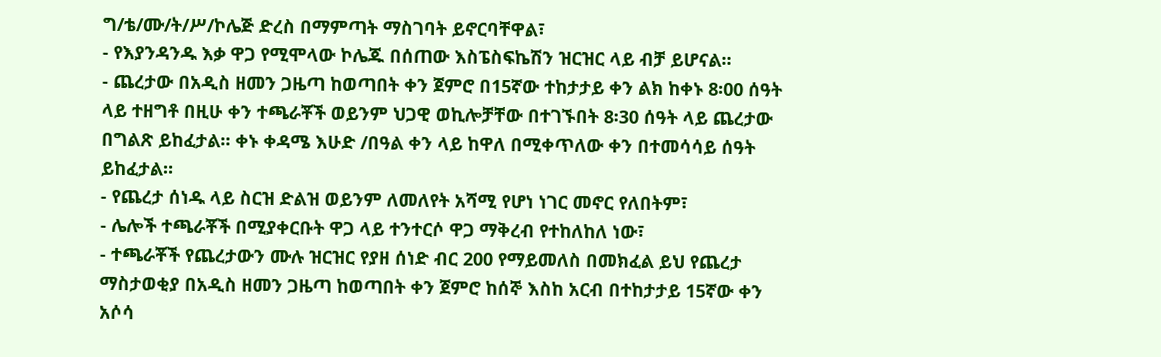ግ/ቴ/ሙ/ት/ሥ/ኮሌጅ ድረስ በማምጣት ማስገባት ይኖርባቸዋል፣
- የእያንዳንዱ እቃ ዋጋ የሚሞላው ኮሌጁ በሰጠው እስፔስፍኬሽን ዝርዝር ላይ ብቻ ይሆናል።
- ጨረታው በአዲስ ዘመን ጋዜጣ ከወጣበት ቀን ጀምሮ በ15ኛው ተከታታይ ቀን ልክ ከቀኑ 8፡00 ሰዓት ላይ ተዘግቶ በዚሁ ቀን ተጫራቾች ወይንም ህጋዊ ወኪሎቻቸው በተገኙበት 8፡30 ሰዓት ላይ ጨረታው በግልጽ ይከፈታል። ቀኑ ቀዳሜ እሁድ /በዓል ቀን ላይ ከዋለ በሚቀጥለው ቀን በተመሳሳይ ሰዓት ይከፈታል።
- የጨረታ ሰነዱ ላይ ስርዝ ድልዝ ወይንም ለመለየት አሻሚ የሆነ ነገር መኖር የለበትም፣
- ሌሎች ተጫራቾች በሚያቀርቡት ዋጋ ላይ ተንተርሶ ዋጋ ማቅረብ የተከለከለ ነው፣
- ተጫራቾች የጨረታውን ሙሉ ዝርዝር የያዘ ሰነድ ብር 200 የማይመለስ በመክፈል ይህ የጨረታ ማስታወቂያ በአዲስ ዘመን ጋዜጣ ከወጣበት ቀን ጀምሮ ከሰኞ እስከ አርብ በተከታታይ 15ኛው ቀን አሶሳ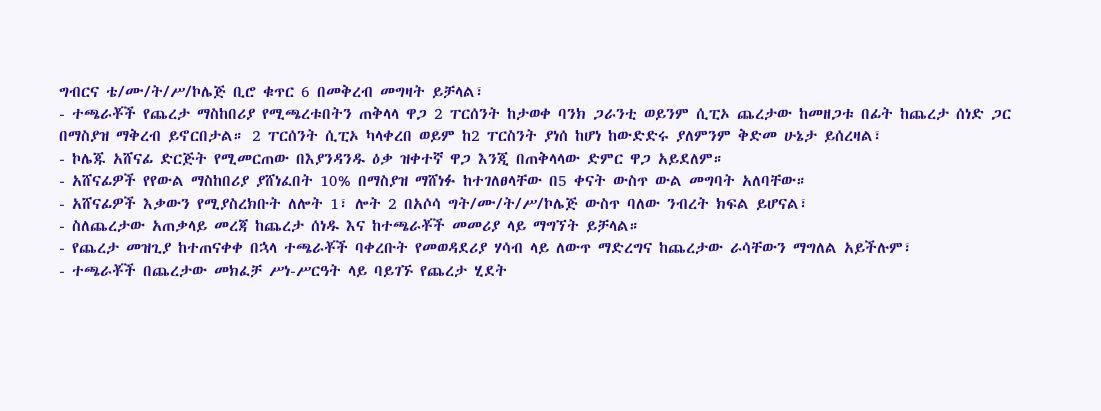ግብርና ቴ/ሙ/ት/ሥ/ኮሌጅ ቢሮ ቁጥር 6 በመቅረብ መግዛት ይቻላል፣
- ተጫራቾች የጨረታ ማስከበሪያ የሚጫረቱበትን ጠቅላላ ዋጋ 2 ፐርሰንት ከታወቀ ባንክ ጋራንቲ ወይንም ሲፒኦ ጨረታው ከመዘጋቱ በፊት ከጨረታ ሰነድ ጋር በማስያዝ ማቅረብ ይኖርበታል። 2 ፐርሰንት ሲፒኦ ካላቀረበ ወይም ከ2 ፐርስንት ያነሰ ከሆነ ከውድድሩ ያለምንም ቅድመ ሁኔታ ይሰረዛል፣
- ኮሌጁ አሸናፊ ድርጅት የሚመርጠው በእያንዳንዱ ዕቃ ዝቀተኛ ዋጋ እንጂ በጠቅላላው ድምር ዋጋ አይደለም።
- አሸናፊዎች የየውል ማስከበሪያ ያሸነፈበት 10% በማስያዝ ማሸነፉ ከተገለፀላቸው በ5 ቀናት ውስጥ ውል መግባት አለባቸው።
- አሸናፊዎች እቃውን የሚያስረክቡት ለሎት 1፣ ሎት 2 በአሶሳ ግት/ሙ/ት/ሥ/ኮሌጅ ውስጥ ባለው ንብረት ክፍል ይሆናል፣
- ስለጨረታው አጠቃላይ መረጃ ከጨረታ ሰነዱ እና ከተጫራቾች መመሪያ ላይ ማግኘት ይቻላል።
- የጨረታ መዝጊያ ከተጠናቀቀ በኋላ ተጫራቾች ባቀረቡት የመወዳደሪያ ሃሳብ ላይ ለውጥ ማድረግና ከጨረታው ራሳቸውን ማግለል አይችሉም፣
- ተጫራቾች በጨረታው መክፈቻ ሥነ-ሥርዓት ላይ ባይገኙ የጨረታ ሂደት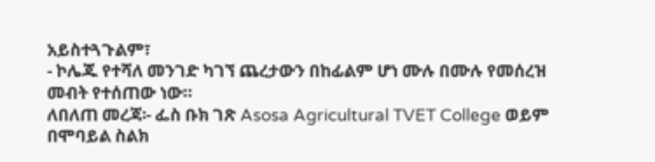አይስተጓጉልም፣
- ኮሌጁ የተሻለ መንገድ ካገኘ ጨረታውን በከፊልም ሆነ ሙሉ በሙሉ የመሰረዝ መብት የተሰጠው ነው።
ለበለጠ መረጃ፡- ፌስ ቡክ ገጽ Asosa Agricultural TVET College ወይም በሞባይል ስልክ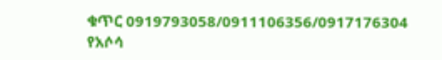ቁጥር 0919793058/0911106356/0917176304
የአሶሳ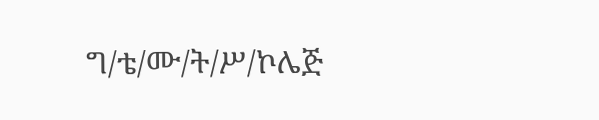ግ/ቴ/ሙ/ት/ሥ/ኮሌጅ